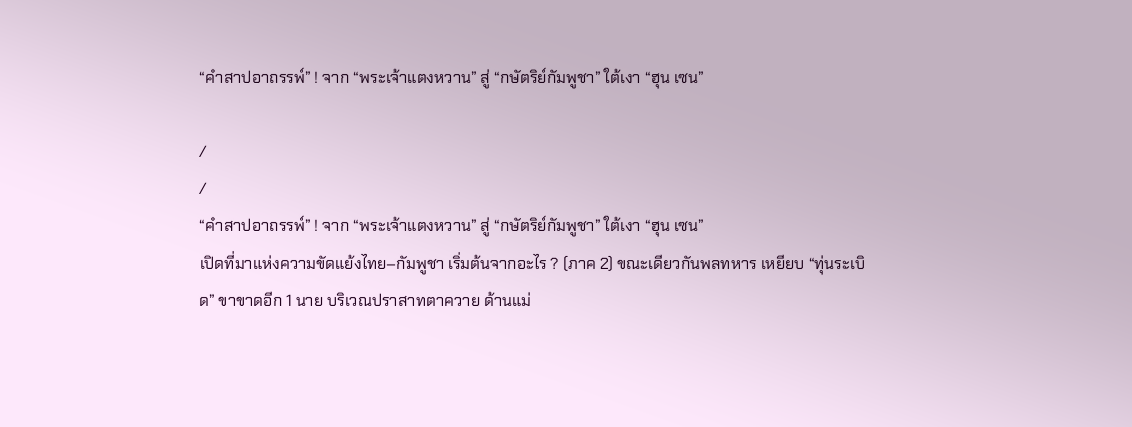“คำสาปอาถรรพ์” ! จาก “พระเจ้าแตงหวาน” สู่ “กษัตริย์กัมพูชา” ใต้เงา “ฮุน เซน”

/
/
“คำสาปอาถรรพ์” ! จาก “พระเจ้าแตงหวาน” สู่ “กษัตริย์กัมพูชา” ใต้เงา “ฮุน เซน”
เปิดที่มาแห่งความขัดแย้งไทย–กัมพูชา เริ่มต้นจากอะไร ? (ภาค 2) ขณะเดียวกันพลทหาร เหยียบ “ทุ่นระเบิด” ขาขาดอีก 1 นาย บริเวณปราสาทตาควาย ด้านแม่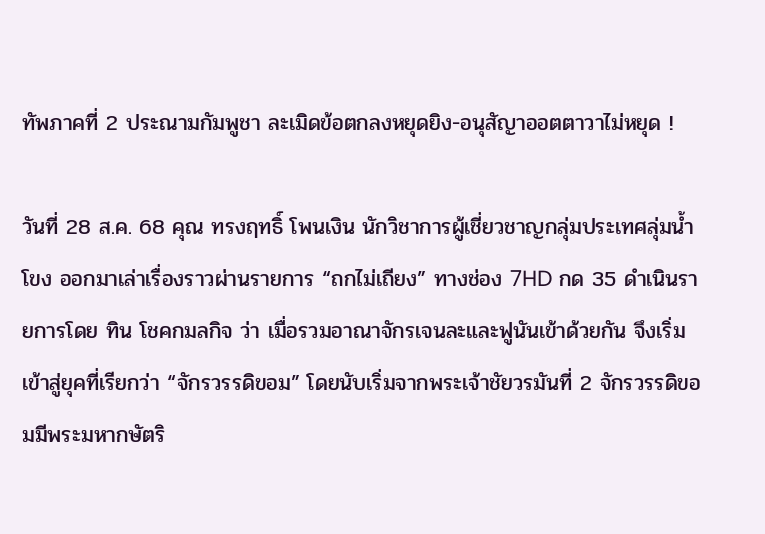ทัพภาคที่ 2 ประณามกัมพูชา ละเมิดข้อตกลงหยุดยิง-อนุสัญาออตตาวาไม่หยุด !

วันที่ 28 ส.ค. 68 คุณ ทรงฤทธิ์ โพนเงิน นักวิชาการผู้เชี่ยวชาญกลุ่มประเทศลุ่มน้ำโขง ออกมาเล่าเรื่องราวผ่านรายการ “ถกไม่เถียง” ทางช่อง 7HD กด 35 ดำเนินรายการโดย ทิน โชคกมลกิจ ว่า เมื่อรวมอาณาจักรเจนละและฟูนันเข้าด้วยกัน จึงเริ่มเข้าสู่ยุคที่เรียกว่า “จักรวรรดิขอม” โดยนับเริ่มจากพระเจ้าชัยวรมันที่ 2 จักรวรรดิขอมมีพระมหากษัตริ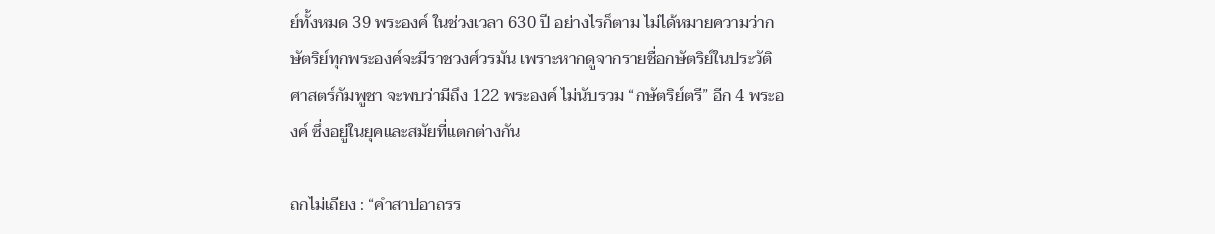ย์ทั้งหมด 39 พระองค์ ในช่วงเวลา 630 ปี อย่างไรก็ตาม ไม่ได้หมายความว่ากษัตริย์ทุกพระองค์จะมีราชวงศ์วรมัน เพราะหากดูจากรายชื่อกษัตริย์ในประวัติศาสตร์กัมพูชา จะพบว่ามีถึง 122 พระองค์ ไม่นับรวม “กษัตริย์ตรี” อีก 4 พระองค์ ซึ่งอยู่ในยุคและสมัยที่แตกต่างกัน

ถกไม่เถียง : “คำสาปอาถรร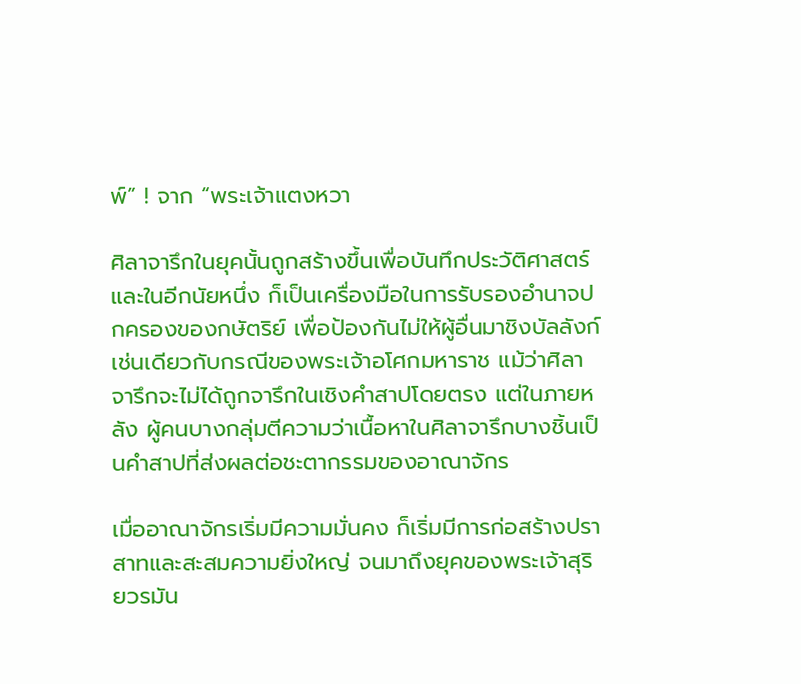พ์” ! จาก “พระเจ้าแตงหวา

ศิลาจารึกในยุคนั้นถูกสร้างขึ้นเพื่อบันทึกประวัติศาสตร์ และในอีกนัยหนึ่ง ก็เป็นเครื่องมือในการรับรองอำนาจปกครองของกษัตริย์ เพื่อป้องกันไม่ให้ผู้อื่นมาชิงบัลลังก์ เช่นเดียวกับกรณีของพระเจ้าอโศกมหาราช แม้ว่าศิลาจารึกจะไม่ได้ถูกจารึกในเชิงคำสาปโดยตรง แต่ในภายหลัง ผู้คนบางกลุ่มตีความว่าเนื้อหาในศิลาจารึกบางชิ้นเป็นคำสาปที่ส่งผลต่อชะตากรรมของอาณาจักร

เมื่ออาณาจักรเริ่มมีความมั่นคง ก็เริ่มมีการก่อสร้างปราสาทและสะสมความยิ่งใหญ่ จนมาถึงยุคของพระเจ้าสุริยวรมัน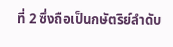ที่ 2 ซึ่งถือเป็นกษัตริย์ลำดับ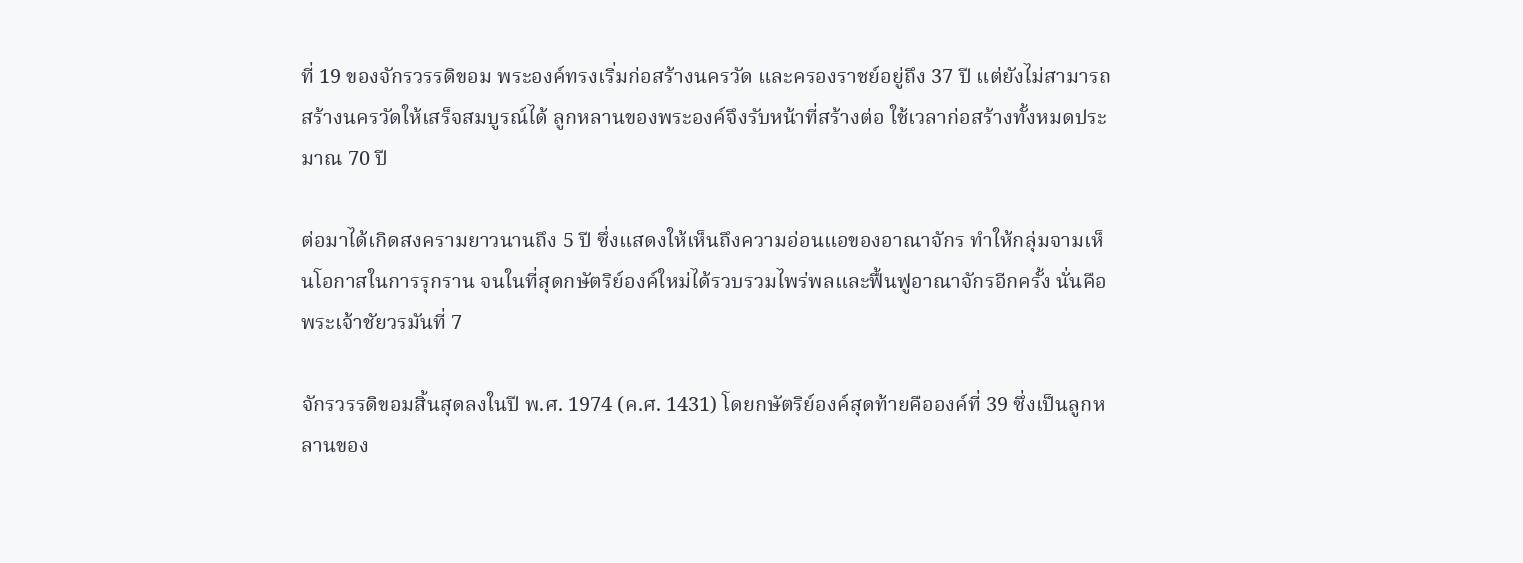ที่ 19 ของจักรวรรดิขอม พระองค์ทรงเริ่มก่อสร้างนครวัด และครองราชย์อยู่ถึง 37 ปี แต่ยังไม่สามารถสร้างนครวัดให้เสร็จสมบูรณ์ได้ ลูกหลานของพระองค์จึงรับหน้าที่สร้างต่อ ใช้เวลาก่อสร้างทั้งหมดประมาณ 70 ปี

ต่อมาได้เกิดสงครามยาวนานถึง 5 ปี ซึ่งแสดงให้เห็นถึงความอ่อนแอของอาณาจักร ทำให้กลุ่มจามเห็นโอกาสในการรุกราน จนในที่สุดกษัตริย์องค์ใหม่ได้รวบรวมไพร่พลและฟื้นฟูอาณาจักรอีกครั้ง นั่นคือพระเจ้าชัยวรมันที่ 7

จักรวรรดิขอมสิ้นสุดลงในปี พ.ศ. 1974 (ค.ศ. 1431) โดยกษัตริย์องค์สุดท้ายคือองค์ที่ 39 ซึ่งเป็นลูกหลานของ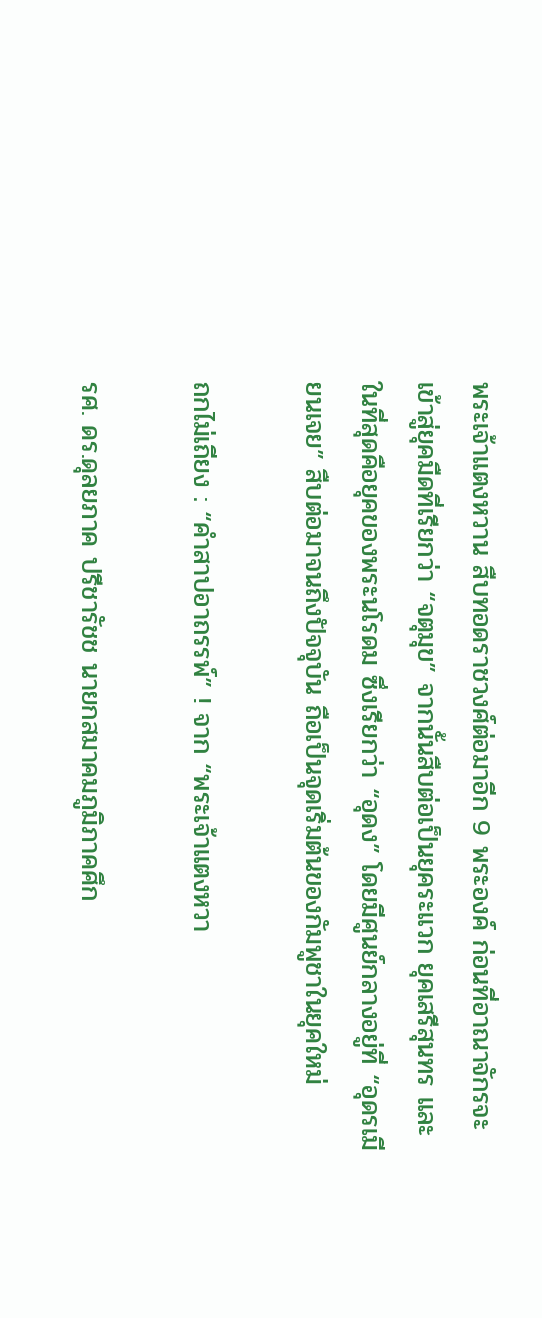พระเจ้าแตงหวาน สืบทอดราชวงศ์ต่อมาอีก 9 พระองค์ ก่อนที่อาณาจักรจะเข้าสู่ยุคมืดที่เรียกว่า “จตุมุข” จากนั้นสืบต่อเป็นยุคระแวก ยุคเสรีสุนทร และในที่สุดคือยุคของพระนโรดม ซึ่งเรียกว่า “อุดง” โดยมีศูนย์กลางอยู่ที่ “อุดรเมียนเจย” สืบต่อมาจนถึงปัจจุบัน ถือเป็นจุดเริ่มต้นของกัมพูชาในยุคใหม่

ถกไม่เถียง : “คำสาปอาถรรพ์” ! จาก “พระเจ้าแตงหวา

รศ. ดร.ดุลยภาค ปรีชารัชช นายกสมาคมภูมิภาคศึก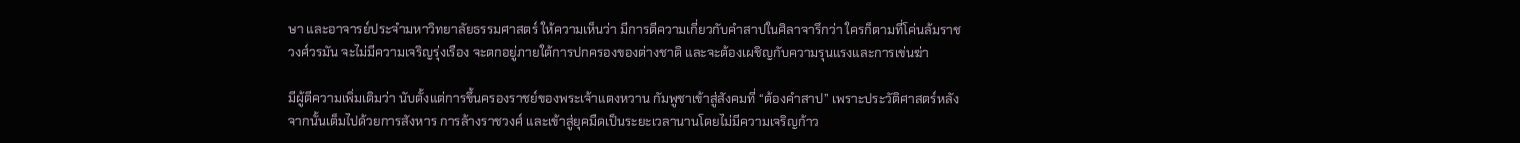ษา และอาจารย์ประจำมหาวิทยาลัยธรรมศาสตร์ ให้ความเห็นว่า มีการตีความเกี่ยวกับคำสาปในศิลาจารึกว่า ใครก็ตามที่โค่นล้มราชวงศ์วรมัน จะไม่มีความเจริญรุ่งเรือง จะตกอยู่ภายใต้การปกครองของต่างชาติ และจะต้องเผชิญกับความรุนแรงและการเข่นฆ่า

มีผู้ตีความเพิ่มเติมว่า นับตั้งแต่การขึ้นครองราชย์ของพระเจ้าแตงหวาน กัมพูชาเข้าสู่สังคมที่ “ต้องคำสาป” เพราะประวัติศาสตร์หลังจากนั้นเต็มไปด้วยการสังหาร การล้างราชวงศ์ และเข้าสู่ยุคมืดเป็นระยะเวลานานโดยไม่มีความเจริญก้าว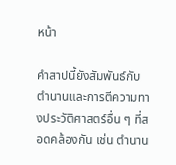หน้า

คำสาปนี้ยังสัมพันธ์กับตำนานและการตีความทางประวัติศาสตร์อื่น ๆ ที่สอดคล้องกัน เช่น ตำนาน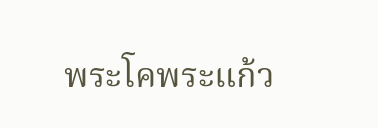พระโคพระแก้ว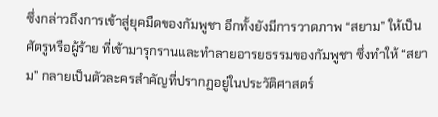ซึ่งกล่าวถึงการเข้าสู่ยุคมืดของกัมพูชา อีกทั้งยังมีการวาดภาพ “สยาม” ให้เป็นศัตรูหรือผู้ร้าย ที่เข้ามารุกรานและทำลายอารยธรรมของกัมพูชา ซึ่งทำให้ “สยาม” กลายเป็นตัวละครสำคัญที่ปรากฏอยู่ในประวัติศาสตร์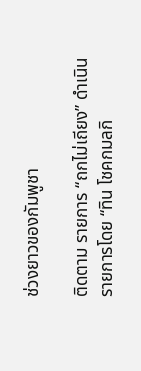ช่วงยาวของกัมพูชา

ติดตาม รายการ “ถกไม่เถียง” ดำเนินรายการโดย “ทิน โชคกมลกิ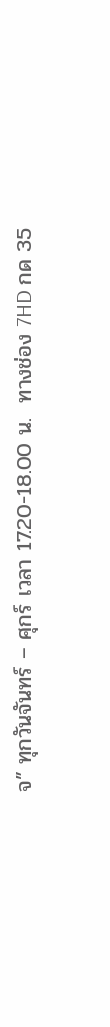จ” ทุกวันจันทร์ – ศุกร์ เวลา 17.20-18.00 น.  ทางช่อง 7HD กด 35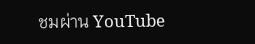ชมผ่าน YouTube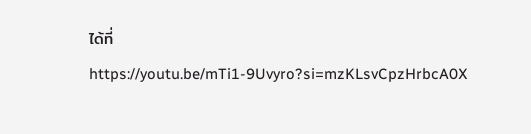ได้ที่ https://youtu.be/mTi1-9Uvyro?si=mzKLsvCpzHrbcA0X